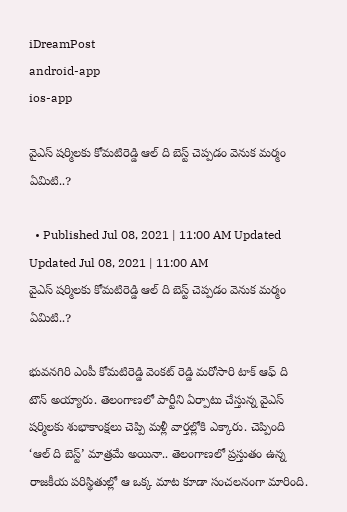iDreamPost
android-app
ios-app

వైఎస్ షర్మిలకు కోమటిరెడ్డి ఆల్ ది బెస్ట్ చెప్పడం వెనుక మర్మం ఏమిటి..?

  • Published Jul 08, 2021 | 11:00 AM Updated Updated Jul 08, 2021 | 11:00 AM
వైఎస్ షర్మిలకు కోమటిరెడ్డి ఆల్ ది బెస్ట్ చెప్పడం వెనుక మర్మం ఏమిటి..?

భువనగిరి ఎంపీ కోమటిరెడ్డి వెంకట్ రెడ్డి మరోసారి టాక్ ఆఫ్ ది టౌన్ అయ్యారు. తెలంగాణలో పార్టీని ఏర్పాటు చేస్తున్న వైఎస్ షర్మిలకు శుభాకాంక్షలు చెప్పి మళ్లీ వార్తల్లోకి ఎక్కారు. చెప్పింది ‘ఆల్ ది బెస్ట్’ మాత్రమే అయినా.. తెలంగాణలో ప్రస్తుతం ఉన్న రాజకీయ పరిస్థితుల్లో ఆ ఒక్క మాట కూడా సంచలనంగా మారింది.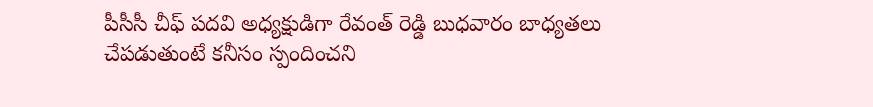పీసీసీ చీఫ్ పదవి అధ్యక్షుడిగా రేవంత్ రెడ్డి బుధవారం బాధ్యతలు చేపడుతుంటే కనీసం స్పందించని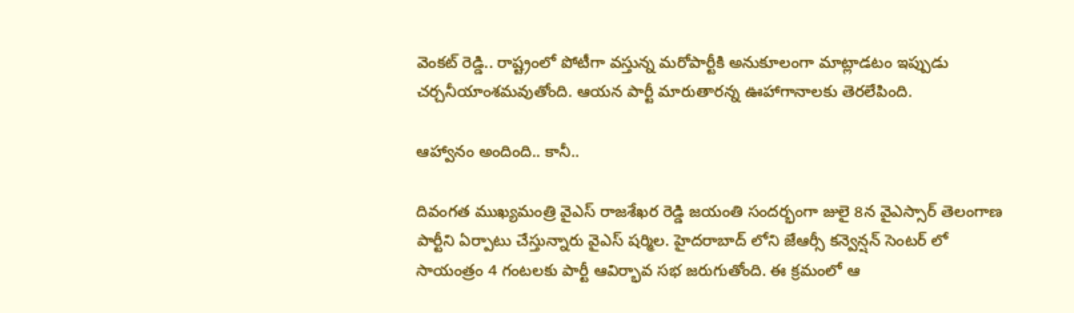వెంకట్ రెడ్డి.. రాష్ట్రంలో పోటీగా వస్తున్న మరోపార్టీకి అనుకూలంగా మాట్లాడటం ఇప్పుడు చర్చనీయాంశమవుతోంది. ఆయన పార్టీ మారుతారన్న ఊహాగానాలకు తెరలేపింది.

ఆహ్వానం అందింది.. కానీ..

దివంగత ముఖ్యమంత్రి వైఎస్ రాజశేఖర రెడ్డి జయంతి సందర్భంగా జులై 8న వైఎస్సార్ తెలంగాణ పార్టీని ఏర్పాటు చేస్తున్నారు వైఎస్ షర్మిల. హైదరాబాద్ లోని జేఆర్సీ కన్వెన్షన్ సెంటర్ లో సాయంత్రం 4 గంటలకు పార్టీ ఆవిర్భావ సభ జరుగుతోంది. ఈ క్రమంలో ఆ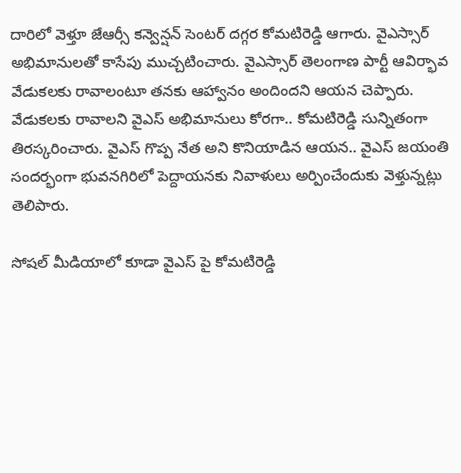దారిలో వెళ్తూ జేఆర్సీ కన్వెన్షన్ సెంటర్ దగ్గర కోమటిరెడ్డి ఆగారు. వైఎస్సార్ అభిమానులతో కాసేపు ముచ్చటించారు. వైఎస్సార్ తెలంగాణ పార్టీ ఆవిర్భావ వేడుకలకు రావాలంటూ తనకు ఆహ్వానం అందిందని ఆయన చెప్పారు. వేడుకలకు రావాలని వైఎస్ అభిమానులు కోరగా.. కోమటిరెడ్డి సున్నితంగా తిరస్కరించారు. వైఎస్ గొప్ప నేత అని కొనియాడిన ఆయన.. వైఎస్ జయంతి సందర్భంగా భువనగిరిలో పెద్దాయనకు నివాళులు అర్పించేందుకు వెళ్తున్నట్లు తెలిపారు.

సోషల్ మీడియాలో కూడా వైఎస్ పై కోమటిరెడ్డి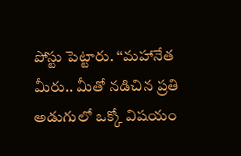పోస్టు పెట్టారు. ‘‘మహానేత మీరు.. మీతో నడిచిన ప్రతి అడుగులో ఒక్కో విషయం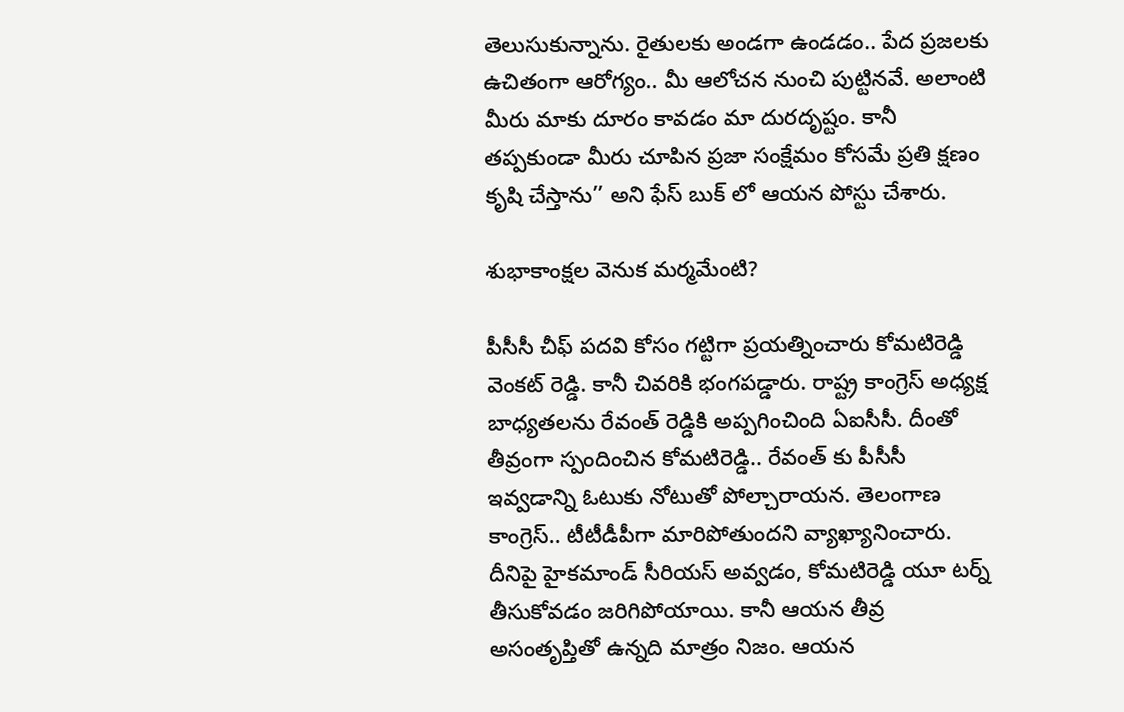తెలుసుకున్నాను. రైతులకు అండగా ఉండడం.. పేద ప్రజలకు ఉచితంగా ఆరోగ్యం.. మీ ఆలోచన నుంచి పుట్టినవే. అలాంటి మీరు మాకు దూరం కావడం మా దురదృష్టం. కానీ తప్పకుండా మీరు చూపిన ప్రజా సంక్షేమం కోసమే ప్రతి క్షణం కృషి చేస్తాను’’ అని ఫేస్ బుక్ లో ఆయన పోస్టు చేశారు.

శుభాకాంక్షల వెనుక మర్మమేంటి?

పీసీసీ చీఫ్ పదవి కోసం గట్టిగా ప్రయత్నించారు కోమటిరెడ్డి వెంకట్ రెడ్డి. కానీ చివరికి భంగపడ్డారు. రాష్ట్ర కాంగ్రెస్ అధ్యక్ష బాధ్యతలను రేవంత్ రెడ్డికి అప్పగించింది ఏఐసీసీ. దీంతో తీవ్రంగా స్పందించిన కోమటిరెడ్డి.. రేవంత్ కు పీసీసీ ఇవ్వడాన్ని ఓటుకు నోటుతో పోల్చారాయన. తెలంగాణ కాంగ్రెస్.. టీటీడీపీగా మారిపోతుందని వ్యాఖ్యానించారు. దీనిపై హైకమాండ్ సీరియస్ అవ్వడం, కోమటిరెడ్డి యూ టర్న్ తీసుకోవడం జరిగిపోయాయి. కానీ ఆయన తీవ్ర అసంతృప్తితో ఉన్నది మాత్రం నిజం. ఆయన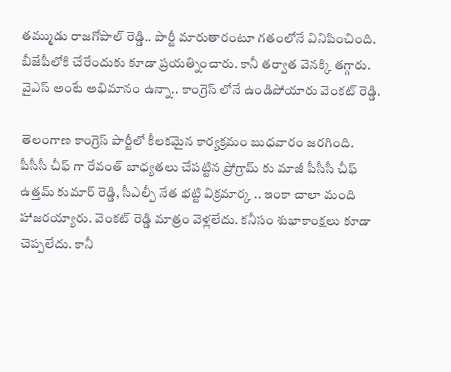తమ్ముడు రాజగోపాల్ రెడ్డి.. పార్టీ మారుతారంటూ గతంలోనే వినిపించింది. బీజేపీలోకి చేరేందుకు కూడా ప్రయత్నించారు. కానీ తర్వాత వెనక్కి తగ్గారు. వైఎస్ అంటే అభిమానం ఉన్నా.. కాంగ్రెస్ లోనే ఉండిపోయారు వెంకట్ రెడ్డి.

తెలంగాణ కాంగ్రెస్ పార్టీలో కీలకమైన కార్యక్రమం బుధవారం జరగింది. పీసీసీ చీఫ్ గా రేవంత్ బాధ్యతలు చేపట్టిన ప్రోగ్రామ్ కు మాజీ పీసీసీ చీఫ్ ఉత్తమ్ కుమార్ రెడ్డి, సీఎల్పీ నేత భట్టి విక్రమార్క .. ఇంకా చాలా మంది హాజరయ్యారు. వెంకట్ రెడ్డి మాత్రం వెళ్లలేదు. కనీసం శుభాకాంక్షలు కూడా చెప్పలేదు. కానీ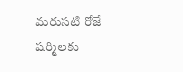మరుసటి రోజే షర్మిలకు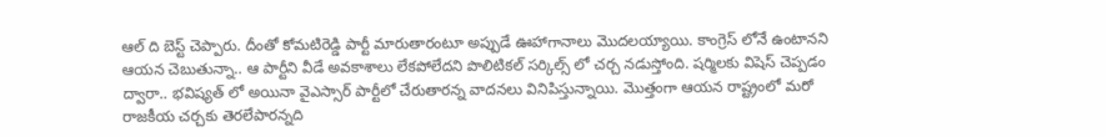ఆల్ ది బెస్ట్ చెప్పారు. దీంతో కోమటిరెడ్డి పార్టీ మారుతారంటూ అప్పుడే ఊహాగానాలు మొదలయ్యాయి. కాంగ్రెస్ లోనే ఉంటానని ఆయన చెబుతున్నా.. ఆ పార్టీని వీడే అవకాశాలు లేకపోలేదని పొలిటికల్ సర్కిల్స్ లో చర్చ నడుస్తోంది. షర్మిలకు విషెస్ చెప్పడం ద్వారా.. భవిష్యత్ లో అయినా వైఎస్సార్ పార్టీలో చేరుతారన్న వాదనలు వినిపిస్తున్నాయి. మొత్తంగా ఆయన రాష్ట్రంలో మరో రాజకీయ చర్చకు తెరలేపారన్నది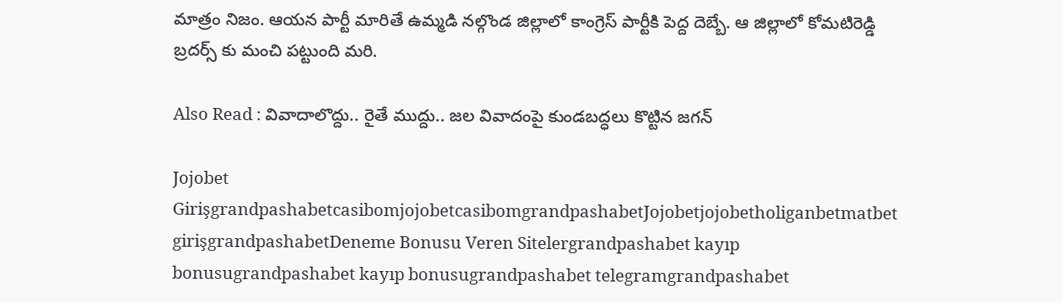మాత్రం నిజం. ఆయన పార్టీ మారితే ఉమ్మడి నల్గొండ జిల్లాలో కాంగ్రెస్ పార్టీకి పెద్ద దెబ్బే. ఆ జిల్లాలో కోమటిరెడ్డి బ్రదర్స్ కు మంచి పట్టుంది మరి.

Also Read : వివాదాలొద్దు.. రైతే ముద్దు.. జల వివాదంపై కుండబద్ధలు కొట్టిన జగన్‌

Jojobet GirişgrandpashabetcasibomjojobetcasibomgrandpashabetJojobetjojobetholiganbetmatbet girişgrandpashabetDeneme Bonusu Veren Sitelergrandpashabet kayıp bonusugrandpashabet kayıp bonusugrandpashabet telegramgrandpashabet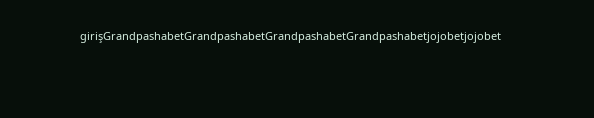girişGrandpashabetGrandpashabetGrandpashabetGrandpashabetjojobetjojobet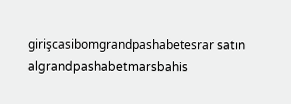girişcasibomgrandpashabetesrar satın algrandpashabetmarsbahis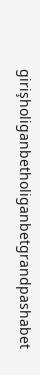girişholiganbetholiganbetgrandpashabet